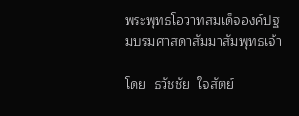พระพุทธโอวาทสมเด็จองค์ปฐมบรมศาสดาสัมมาสัมพุทธเจ้า

โดย  ธวัชชัย  ใจสัตย์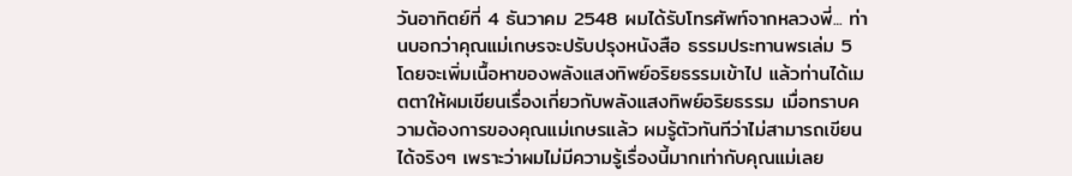วันอาทิตย์ที่ 4 ธันวาคม 2548 ผมได้รับโทรศัพท์จากหลวงพี่... ท่านบอกว่าคุณแม่เกษรจะปรับปรุงหนังสือ ธรรมประทานพรเล่ม 5 โดยจะเพิ่มเนื้อหาของพลังแสงทิพย์อริยธรรมเข้าไป แล้วท่านได้เมตตาให้ผมเขียนเรื่องเกี่ยวกับพลังแสงทิพย์อริยธรรม เมื่อทราบความต้องการของคุณแม่เกษรแล้ว ผมรู้ตัวทันทีว่าไม่สามารถเขียนได้จริงๆ เพราะว่าผมไม่มีความรู้เรื่องนี้มากเท่ากับคุณแม่เลย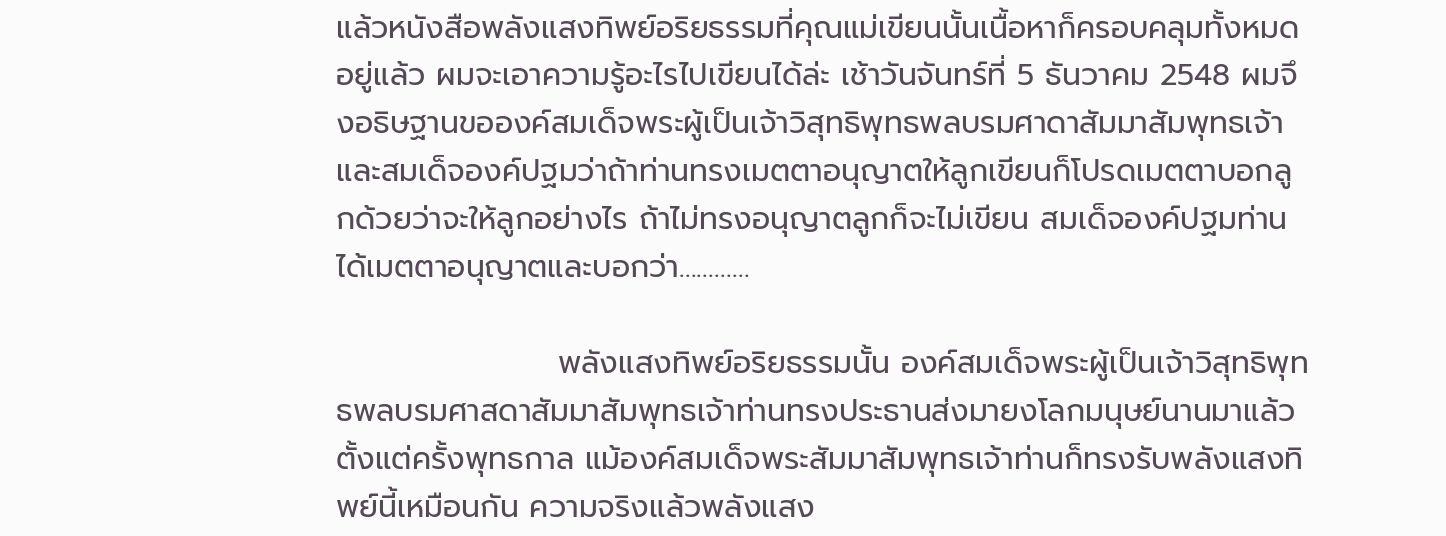แล้วหนังสือพลังแสงทิพย์อริยธรรมที่คุณแม่เขียนนั้นเนื้อหาก็ครอบคลุมทั้งหมดอยู่แล้ว ผมจะเอาความรู้อะไรไปเขียนได้ล่ะ เช้าวันจันทร์ที่ 5 ธันวาคม 2548 ผมจึงอธิษฐานขอองค์สมเด็จพระผู้เป็นเจ้าวิสุทธิพุทธพลบรมศาดาสัมมาสัมพุทธเจ้าและสมเด็จองค์ปฐมว่าถ้าท่านทรงเมตตาอนุญาตให้ลูกเขียนก็โปรดเมตตาบอกลูกด้วยว่าจะให้ลูกอย่างไร ถ้าไม่ทรงอนุญาตลูกก็จะไม่เขียน สมเด็จองค์ปฐมท่านได้เมตตาอนุญาตและบอกว่า…………

                    พลังแสงทิพย์อริยธรรมนั้น องค์สมเด็จพระผู้เป็นเจ้าวิสุทธิพุทธพลบรมศาสดาสัมมาสัมพุทธเจ้าท่านทรงประธานส่งมายงโลกมนุษย์นานมาแล้วตั้งแต่ครั้งพุทธกาล แม้องค์สมเด็จพระสัมมาสัมพุทธเจ้าท่านก็ทรงรับพลังแสงทิพย์นี้เหมือนกัน ความจริงแล้วพลังแสง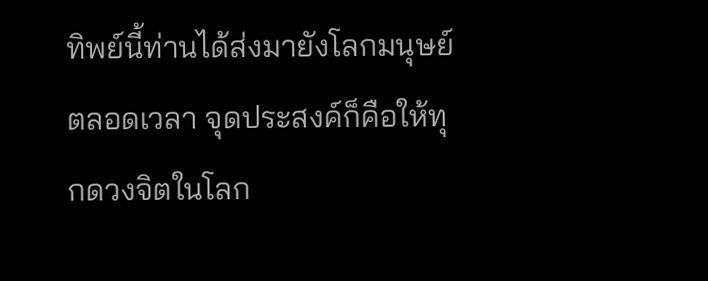ทิพย์นี้ท่านได้ส่งมายังโลกมนุษย์ตลอดเวลา จุดประสงค์ก็คือให้ทุกดวงจิตในโลก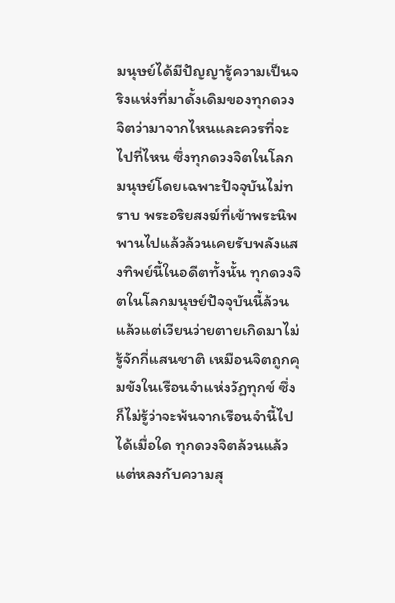มนุษย์ได้มีปัญญารู้ความเป็นจริงแห่งที่มาดั้งเดิมของทุกดวงจิตว่ามาจากไหนและควรที่จะไปที่ไหน ซึ่งทุกดวงจิตในโลกมนุษย์โดยเฉพาะปัจจุบันไม่ทราบ พระอริยสงฆ์ที่เข้าพระนิพพานไปแล้วล้วนเคยรับพลังแสงทิพย์นี้ในอดีตทั้งนั้น ทุกดวงจิตในโลกมนุษย์ปัจจุบันนี้ล้วนแล้วแต่เวียนว่ายตายเกิดมาไม่รู้จักกี่แสนชาติ เหมือนจิตถูกคุมขังในเรือนจำแห่งวัฏทุกข์ ซึ่งก็ไม่รู้ว่าจะพ้นจากเรือนจำนี้ไปได้เมื่อใด ทุกดวงจิตล้วนแล้วแต่หลงกับความสุ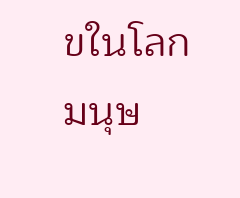ขในโลกมนุษ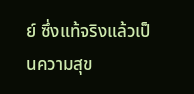ย์ ซึ่งแท้จริงแล้วเป็นความสุข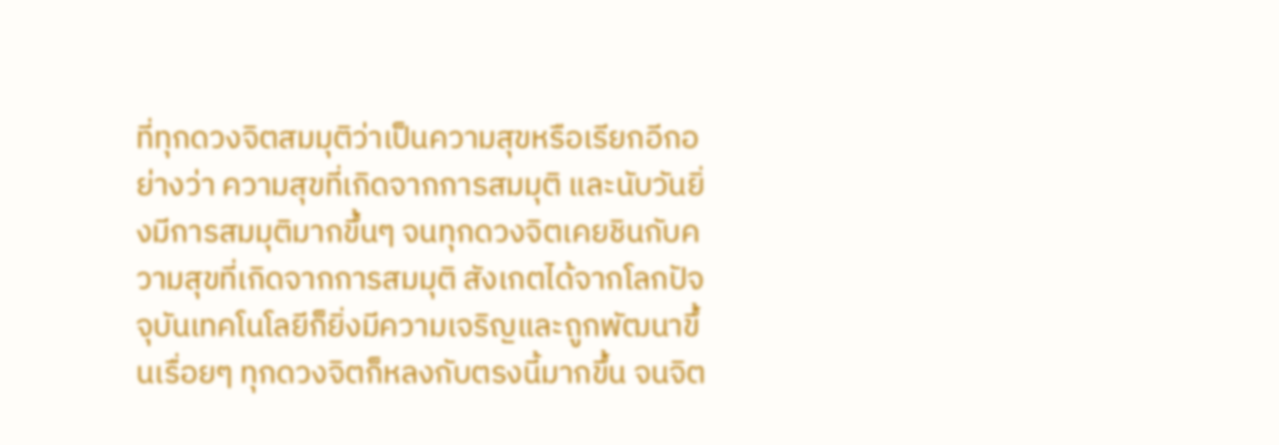ที่ทุกดวงจิตสมมุติว่าเป็นความสุขหรือเรียกอีกอย่างว่า ความสุขที่เกิดจากการสมมุติ และนับวันยิ่งมีการสมมุติมากขึ้นๆ จนทุกดวงจิตเคยชินกับความสุขที่เกิดจากการสมมุติ สังเกตได้จากโลกปัจจุบันเทคโนโลยีก็ยิ่งมีความเจริญและถูกพัฒนาขึ้นเรื่อยๆ ทุกดวงจิตก็หลงกับตรงนี้มากขึ้น จนจิต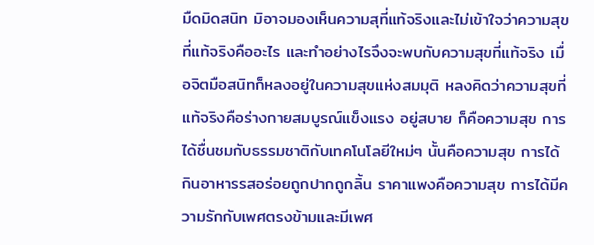มืดมิดสนิท มิอาจมองเห็นความสุที่แท้จริงและไม่เข้าใจว่าความสุขที่แท้จริงคืออะไร และทำอย่างไรจึงจะพบกับความสุขที่แท้จริง เมื่อจิตมือสนิทก็หลงอยู่ในความสุขแห่งสมมุติ หลงคิดว่าความสุขที่แท้จริงคือร่างกายสมบูรณ์แข็งแรง อยู่สบาย ก็คือความสุข การได้ชื่นชมกับธรรมชาติกับเทคโนโลยีใหม่ๆ นั้นคือความสุข การได้กินอาหารรสอร่อยถูกปากถูกลิ้น ราคาแพงคือความสุข การได้มีความรักกับเพศตรงข้ามและมีเพศ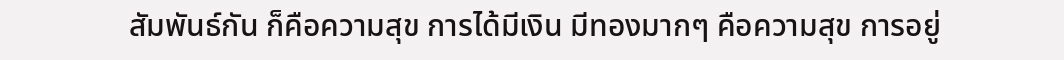สัมพันธ์กัน ก็คือความสุข การได้มีเงิน มีทองมากๆ คือความสุข การอยู่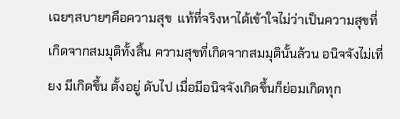เฉยๆสบายๆคือความสุข  แท้ที่จริงหาได้เข้าใจไม่ว่าเป็นความสุขที่เกิดจากสมมุติทั้งสิ้น ความสุขที่เกิดจากสมมุตินั้นล้วน อนิจจังไม่เที่ยง มีเกิดขึ้น ตั้งอยู่ ดับไป เมื่อมีอนิจจังเกิดขึ้นก็ย่อมเกิดทุก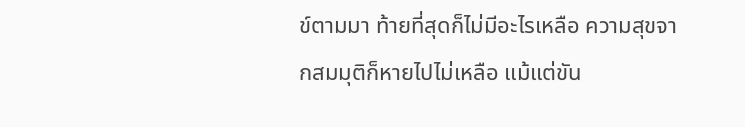ข์ตามมา ท้ายที่สุดก็ไม่มีอะไรเหลือ ความสุขจากสมมุติก็หายไปไม่เหลือ แม้แต่ขัน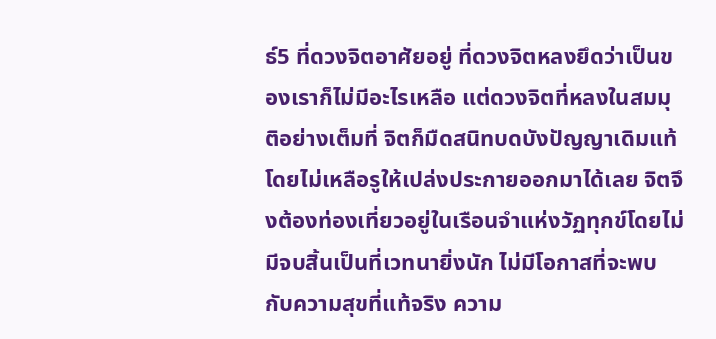ธ์5 ที่ดวงจิตอาศัยอยู่ ที่ดวงจิตหลงยึดว่าเป็นของเราก็ไม่มีอะไรเหลือ แต่ดวงจิตที่หลงในสมมุติอย่างเต็มที่ จิตก็มืดสนิทบดบังปัญญาเดิมแท้โดยไม่เหลือรูให้เปล่งประกายออกมาได้เลย จิตจึงต้องท่องเที่ยวอยู่ในเรือนจำแห่งวัฏทุกข์โดยไม่มีจบสิ้นเป็นที่เวทนายิ่งนัก ไม่มีโอกาสที่จะพบกับความสุขที่แท้จริง ความ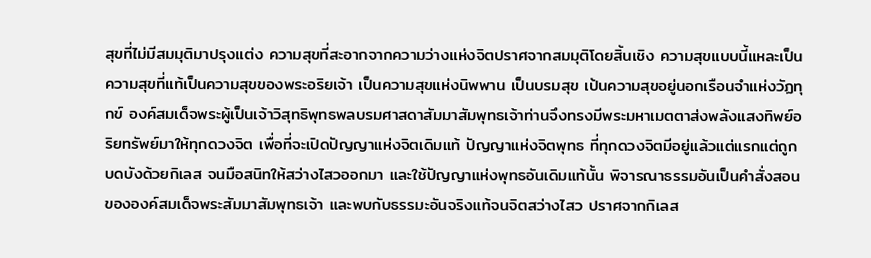สุขที่ไม่มีสมมุติมาปรุงแต่ง ความสุขที่สะอากจากความว่างแห่งจิตปราศจากสมมุติโดยสิ้นเชิง ความสุขแบบนี้แหละเป็นความสุขที่แท้เป็นความสุขของพระอริยเจ้า เป็นความสุขแห่งนิพพาน เป็นบรมสุข เป้นความสุขอยู่นอกเรือนจำแห่งวัฏทุกข์ องค์สมเด็จพระผู้เป็นเจ้าวิสุทธิพุทธพลบรมศาสดาสัมมาสัมพุทธเจ้าท่านจึงทรงมีพระมหาเมตตาส่งพลังแสงทิพย์อริยทรัพย์มาให้ทุกดวงจิต เพื่อที่จะเปิดปัญญาแห่งจิตเดิมแท้ ปัญญาแห่งจิตพุทธ ที่ทุกดวงจิตมีอยู่แล้วแต่แรกแต่ถูกบดบังด้วยกิเลส จนมือสนิทให้สว่างไสวออกมา และใช้ปัญญาแห่งพุทธอันเดิมแท้นั้น พิจารณาธรรมอันเป็นคำสั่งสอนขององค์สมเด็จพระสัมมาสัมพุทธเจ้า และพบกับธรรมะอันจริงแท้จนจิตสว่างไสว ปราศจากกิเลส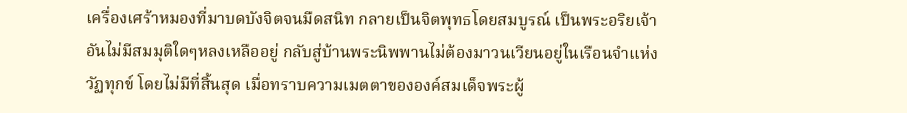เครื่องเศร้าหมองที่มาบดบังจิตจนมืดสนิท กลายเป็นจิตพุทธโดยสมบูรณ์ เป็นพระอริยเจ้า อันไม่มีสมมุติใดๆหลงเหลืออยู่ กลับสู่บ้านพระนิพพานไม่ต้องมาวนเวียนอยู่ในเรือนจำแห่งวัฏทุกข์ โดยไม่มีที่สิ้นสุด เมื่อทราบความเมตตาขององค์สมเด็จพระผู้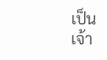เป็นเจ้า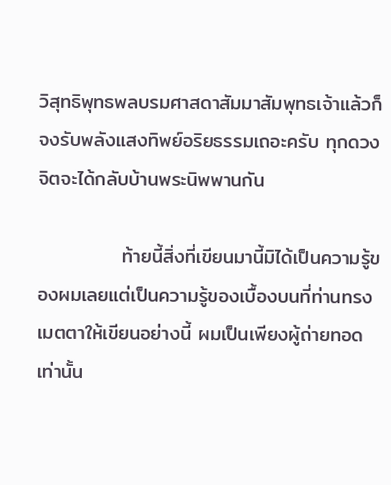วิสุทธิพุทธพลบรมศาสดาสัมมาสัมพุทธเจ้าแล้วก็จงรับพลังแสงทิพย์อริยธรรมเถอะครับ ทุกดวงจิตจะได้กลับบ้านพระนิพพานกัน

            ท้ายนี้สิ่งที่เขียนมานี้มิได้เป็นความรู้ของผมเลยแต่เป็นความรู้ของเบื้องบนที่ท่านทรงเมตตาให้เขียนอย่างนี้ ผมเป็นเพียงผู้ถ่ายทอด
เท่านั้น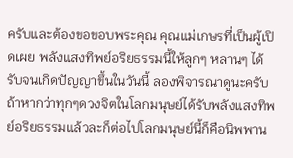ครับและต้องขอขอบพระคุณ คุณแม่เกษรที่เป็นผู้เปิดเผย พลังแสงทิพย์อริยธรรมนี้ให้ลูกๆ หลานๆ ได้รับจนเกิดปัญญาขึ้นในวันนี้ ลองพิจารณาดูนะครับถ้าหากว่าทุกๆดวงจิตในโลกมนุษย์ได้รับพลังแสงทิพย์อริยธรรมแล้วละก็ต่อไปโลกมนุษย์นี้ก็คือนิพพาน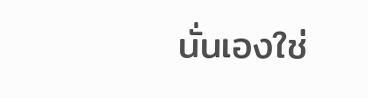นั่นเองใช่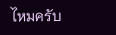ไหมครับ